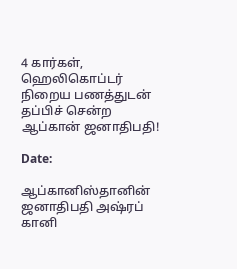4 கார்கள், ஹெலிகொப்டர் நிறைய பணத்துடன் தப்பிச் சென்ற ஆப்கான் ஜனாதிபதி!

Date:

ஆப்கானிஸ்தானின் ஜனாதிபதி அஷ்ரப் கானி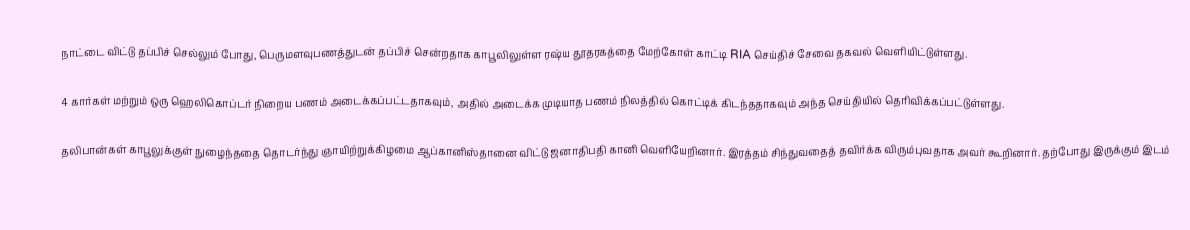நாட்டை விட்டு தப்பிச் செல்லும் போது, பெருமளவுபணத்துடன் தப்பிச் சென்றதாக காபூலிலுள்ள ரஷ்ய தூதரகத்தை மேற்கோள் காட்டி RIA செய்திச் சேவை தகவல் வெளியிட்டுள்ளது.

4 கார்கள் மற்றும் ஒரு ஹெலிகொப்டர் நிறைய பணம் அடைக்கப்பட்டதாகவும், அதில் அடைக்க முடியாத பணம் நிலத்தில் கொட்டிக் கிடந்ததாகவும் அந்த செய்தியில் தெரிவிக்கப்பட்டுள்ளது.

தலிபான்கள் காபூலுக்குள் நுழைந்ததை தொடர்ந்து ஞாயிற்றுக்கிழமை ஆப்கானிஸ்தானை விட்டு ஜனாதிபதி கானி வெளியேறினார். இரத்தம் சிந்துவதைத் தவிர்க்க விரும்புவதாக அவர் கூறினார். தற்போது இருக்கும் இடம்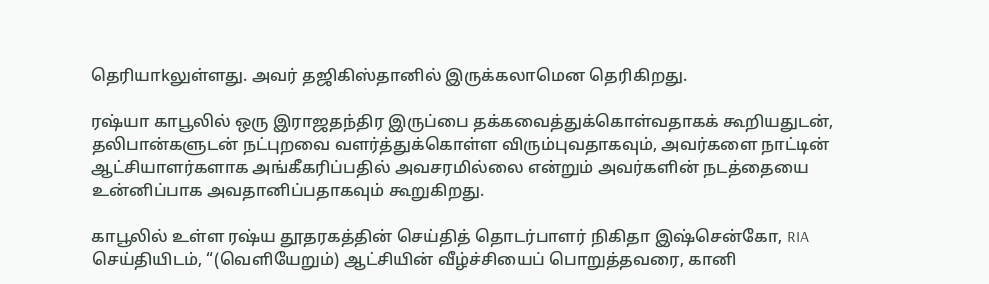தெரியாkலுள்ளது. அவர் தஜிகிஸ்தானில் இருக்கலாமென தெரிகிறது.

ரஷ்யா காபூலில் ஒரு இராஜதந்திர இருப்பை தக்கவைத்துக்கொள்வதாகக் கூறியதுடன், தலிபான்களுடன் நட்புறவை வளர்த்துக்கொள்ள விரும்புவதாகவும், அவர்களை நாட்டின் ஆட்சியாளர்களாக அங்கீகரிப்பதில் அவசரமில்லை என்றும் அவர்களின் நடத்தையை உன்னிப்பாக அவதானிப்பதாகவும் கூறுகிறது.

காபூலில் உள்ள ரஷ்ய தூதரகத்தின் செய்தித் தொடர்பாளர் நிகிதா இஷ்சென்கோ, RIA செய்தியிடம், “(வெளியேறும்) ஆட்சியின் வீழ்ச்சியைப் பொறுத்தவரை, கானி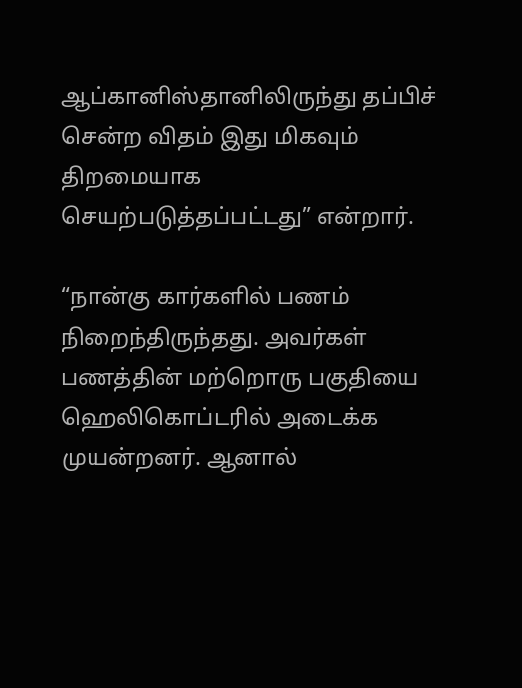ஆப்கானிஸ்தானிலிருந்து தப்பிச் சென்ற விதம் இது மிகவும் திறமையாக செயற்படுத்தப்பட்டது” என்றார்.

“நான்கு கார்களில் பணம் நிறைந்திருந்தது. அவர்கள் பணத்தின் மற்றொரு பகுதியை ஹெலிகொப்டரில் அடைக்க முயன்றனர். ஆனால்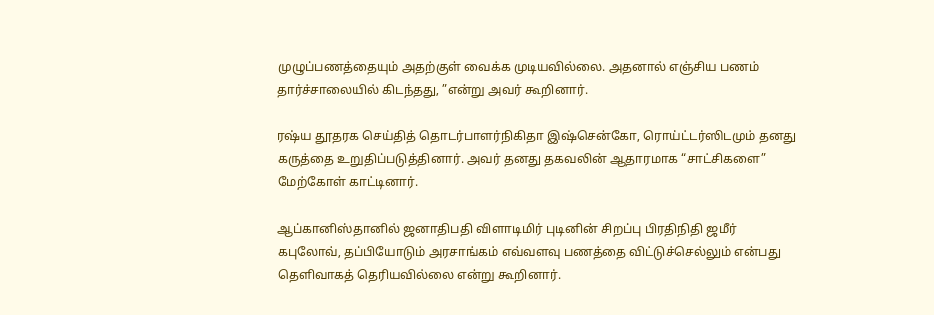முழுப்பணத்தையும் அதற்குள் வைக்க முடியவில்லை. அதனால் எஞ்சிய பணம் தார்ச்சாலையில் கிடந்தது, ”என்று அவர் கூறினார்.

ரஷ்ய தூதரக செய்தித் தொடர்பாளர்நிகிதா இஷ்சென்கோ, ரொய்ட்டர்ஸிடமும் தனது கருத்தை உறுதிப்படுத்தினார். அவர் தனது தகவலின் ஆதாரமாக “சாட்சிகளை” மேற்கோள் காட்டினார்.

ஆப்கானிஸ்தானில் ஜனாதிபதி விளாடிமிர் புடினின் சிறப்பு பிரதிநிதி ஜமீர் கபுலோவ், தப்பியோடும் அரசாங்கம் எவ்வளவு பணத்தை விட்டுச்செல்லும் என்பது தெளிவாகத் தெரியவில்லை என்று கூறினார்.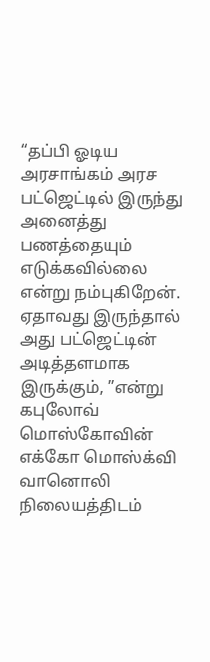“தப்பி ஓடிய அரசாங்கம் அரச பட்ஜெட்டில் இருந்து அனைத்து பணத்தையும் எடுக்கவில்லை என்று நம்புகிறேன். ஏதாவது இருந்தால் அது பட்ஜெட்டின் அடித்தளமாக இருக்கும், ”என்று கபுலோவ் மொஸ்கோவின் எக்கோ மொஸ்க்வி வானொலி நிலையத்திடம்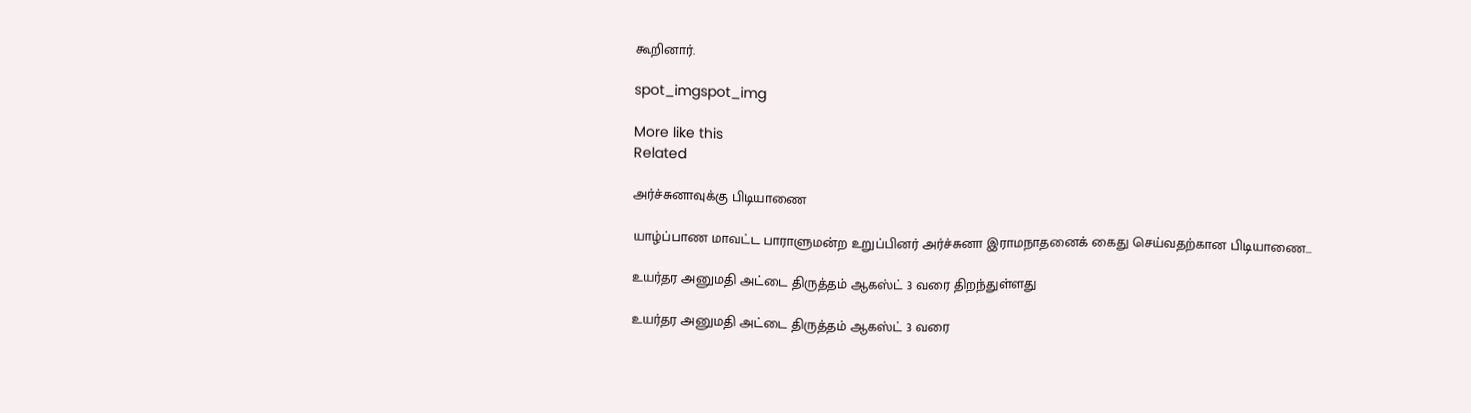கூறினார்.

spot_imgspot_img

More like this
Related

அர்ச்சுனாவுக்கு பிடியாணை

யாழ்ப்பாண மாவட்ட பாராளுமன்ற உறுப்பினர் அர்ச்சுனா இராமநாதனைக் கைது செய்வதற்கான பிடியாணை...

உயர்தர அனுமதி அட்டை திருத்தம் ஆகஸ்ட் 3 வரை திறந்துள்ளது

உயர்தர அனுமதி அட்டை திருத்தம் ஆகஸ்ட் 3 வரை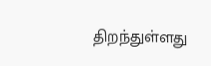திறந்துள்ளது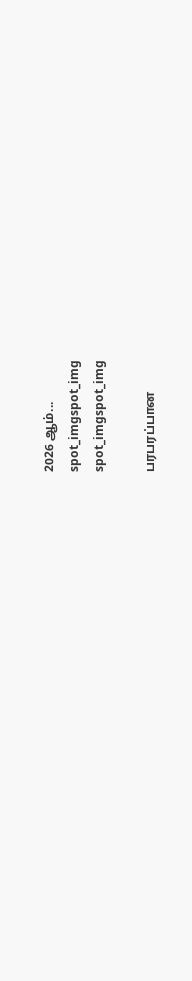2026 ஆம்...
spot_imgspot_img
spot_imgspot_img

பரபரப்பான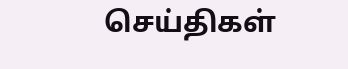செய்திகள்